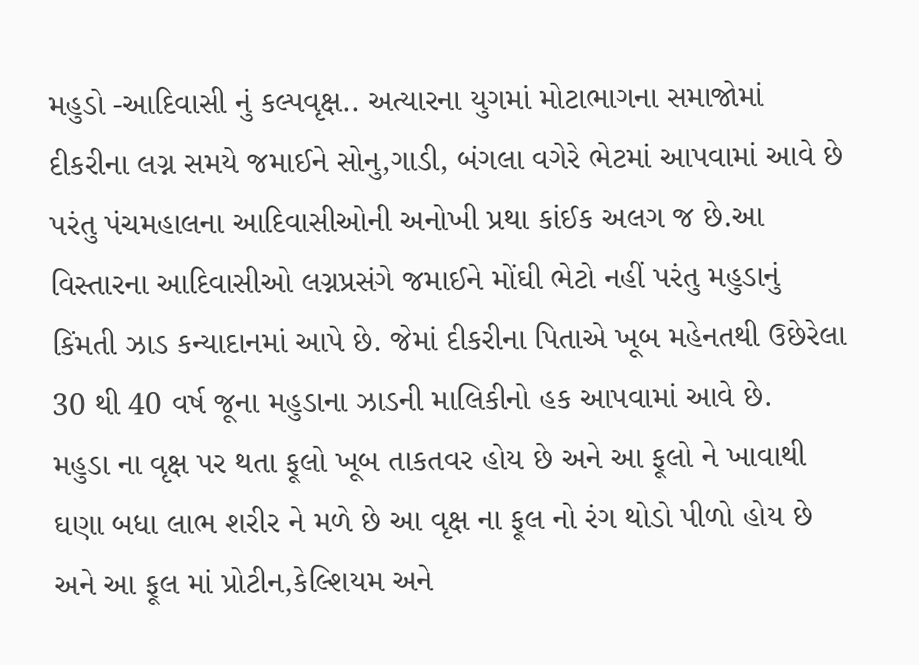મહુડો -આદિવાસી નું કલ્પવૃક્ષ.. અત્યારના યુગમાં મોટાભાગના સમાજોમાં દીકરીના લગ્ન સમયે જમાઈને સોનુ,ગાડી, બંગલા વગેરે ભેટમાં આપવામાં આવે છે પરંતુ પંચમહાલના આદિવાસીઓની અનોખી પ્રથા કાંઈક અલગ જ છે.આ વિસ્તારના આદિવાસીઓ લગ્નપ્રસંગે જમાઈને મોંઘી ભેટો નહીં પરંતુ મહુડાનું કિંમતી ઝાડ કન્યાદાનમાં આપે છે. જેમાં દીકરીના પિતાએ ખૂબ મહેનતથી ઉછેરેલા 30 થી 40 વર્ષ જૂના મહુડાના ઝાડની માલિકીનો હક આપવામાં આવે છે.
મહુડા ના વૃક્ષ પર થતા ફૂલો ખૂબ તાકતવર હોય છે અને આ ફૂલો ને ખાવાથી ઘણા બધા લાભ શરીર ને મળે છે આ વૃક્ષ ના ફૂલ નો રંગ થોડો પીળો હોય છે
અને આ ફૂલ માં પ્રોટીન,કેલ્શિયમ અને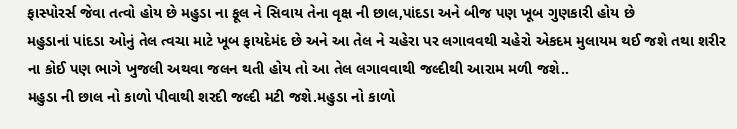ફાસ્પોરર્સ જેવા તત્વો હોય છે મહુડા ના ફૂલ ને સિવાય તેના વૃક્ષ ની છાલ,પાંદડા અને બીજ પણ ખૂબ ગુણકારી હોય છે
મહુડાનાં પાંદડા ઓનું તેલ ત્વચા માટે ખૂબ ફાયદેમંદ છે અને આ તેલ ને ચહેરા પર લગાવવથી ચહેરો એકદમ મુલાયમ થઈ જશે તથા શરીર ના કોઈ પણ ભાગે ખુજલી અથવા જલન થતી હોય તો આ તેલ લગાવવાથી જલ્દીથી આરામ મળી જશે..
મહુડા ની છાલ નો કાળો પીવાથી શરદી જલ્દી મટી જશે.મહુડા નો કાળો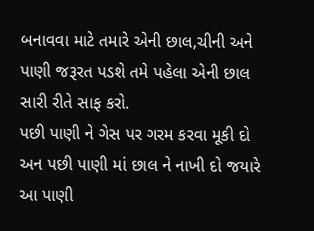બનાવવા માટે તમારે એની છાલ,ચીની અને પાણી જરૂરત પડશે તમે પહેલા એની છાલ સારી રીતે સાફ કરો.
પછી પાણી ને ગેસ પર ગરમ કરવા મૂકી દો અન પછી પાણી માં છાલ ને નાખી દો જયારે આ પાણી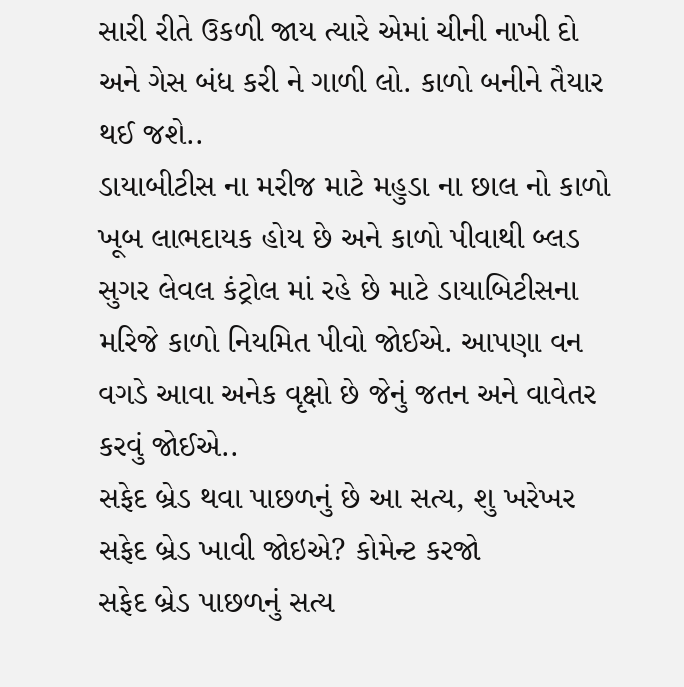સારી રીતે ઉકળી જાય ત્યારે એમાં ચીની નાખી દો અને ગેસ બંધ કરી ને ગાળી લો. કાળો બનીને તૈયાર થઈ જશે..
ડાયાબીટીસ ના મરીજ માટે મહુડા ના છાલ નો કાળો ખૂબ લાભદાયક હોય છે અને કાળો પીવાથી બ્લડ સુગર લેવલ કંટ્રોલ માં રહે છે માટે ડાયાબિટીસના મરિજે કાળો નિયમિત પીવો જોઈએ. આપણા વન વગડે આવા અનેક વૃક્ષો છે જેનું જતન અને વાવેતર કરવું જોઈએ..
સફેદ બ્રેડ થવા પાછળનું છે આ સત્ય, શુ ખરેખર સફેદ બ્રેડ ખાવી જોઇએ? કોમેન્ટ કરજો
સફેદ બ્રેડ પાછળનું સત્ય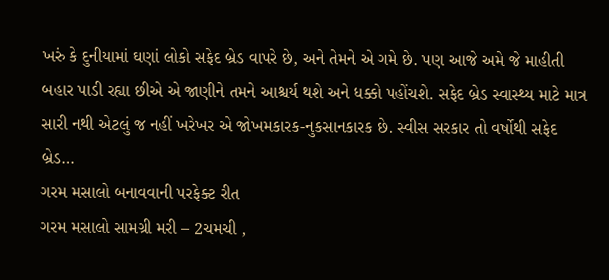ખરું કે દુનીયામાં ઘણાં લોકો સફેદ બ્રેડ વાપરે છે, અને તેમને એ ગમે છે. પણ આજે અમે જે માહીતી બહાર પાડી રહ્યા છીએ એ જાણીને તમને આશ્ચર્ય થશે અને ધક્કો પહોંચશે. સફેદ બ્રેડ સ્વાસ્થ્ય માટે માત્ર સારી નથી એટલું જ નહીં ખરેખર એ જોખમકારક-નુકસાનકારક છે. સ્વીસ સરકાર તો વર્ષોથી સફેદ બ્રેડ…
ગરમ મસાલો બનાવવાની પરફેક્ટ રીત
ગરમ મસાલો સામગ્રી મરી – 2ચમચી ,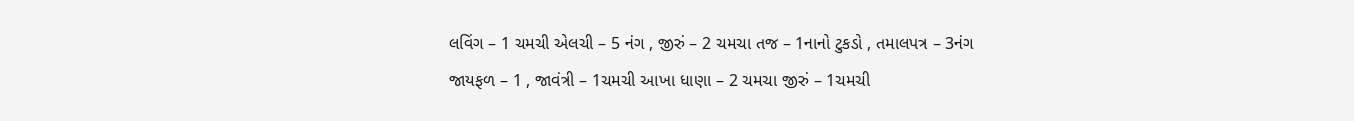લવિંગ – 1 ચમચી એલચી – 5 નંગ , જીરું – 2 ચમચા તજ – 1નાનો ટુકડો , તમાલપત્ર – 3નંગ જાયફળ – 1 , જાવંત્રી – 1ચમચી આખા ધાણા – 2 ચમચા જીરું – 1ચમચી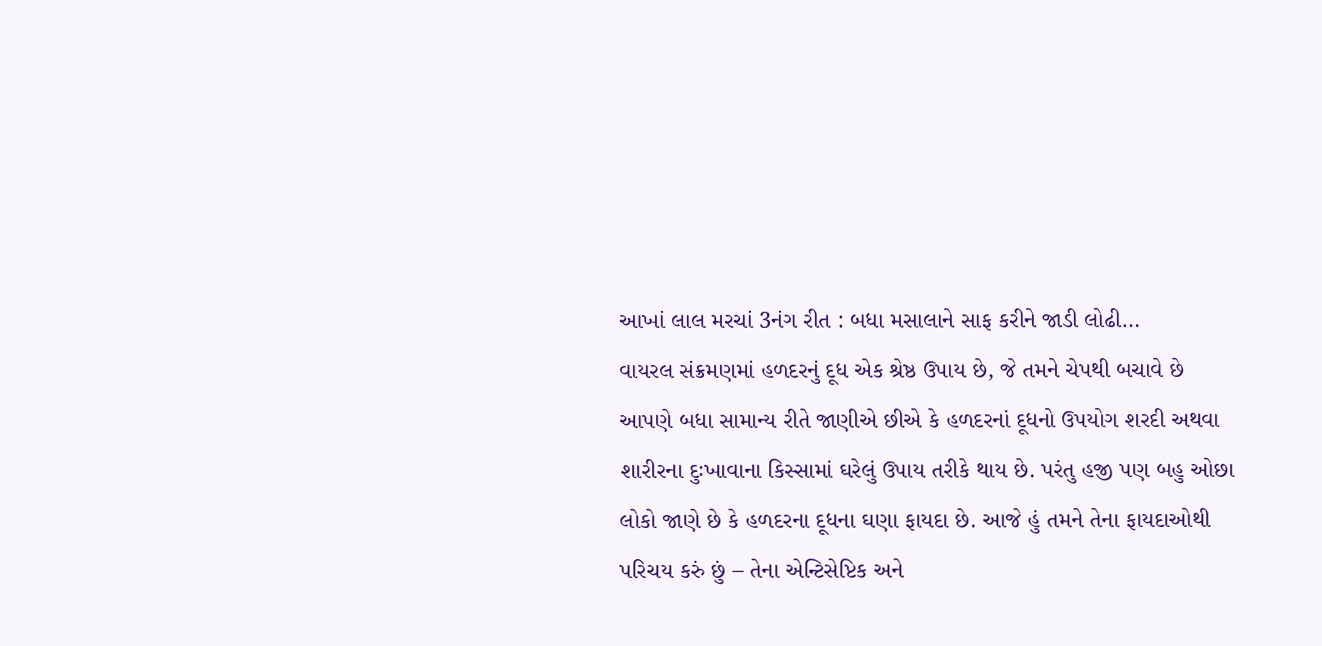આખાં લાલ મરચાં 3નંગ રીત : બધા મસાલાને સાફ કરીને જાડી લોઢી…
વાયરલ સંક્રમણમાં હળદરનું દૂધ એક શ્રેષ્ઠ ઉપાય છે, જે તમને ચેપથી બચાવે છે
આપણે બધા સામાન્ય રીતે જાણીએ છીએ કે હળદરનાં દૂધનો ઉપયોગ શરદી અથવા શારીરના દુઃખાવાના કિસ્સામાં ઘરેલું ઉપાય તરીકે થાય છે. પરંતુ હજી પણ બહુ ઓછા લોકો જાણે છે કે હળદરના દૂધના ઘણા ફાયદા છે. આજે હું તમને તેના ફાયદાઓથી પરિચય કરું છું – તેના એન્ટિસેપ્ટિક અને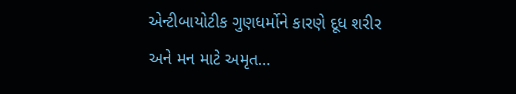એન્ટીબાયોટીક ગુણધર્મોને કારણે દૂધ શરીર અને મન માટે અમૃત…